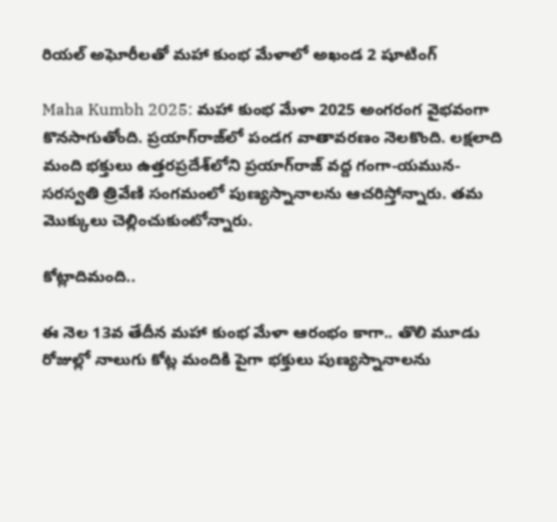రియల్ అఘోరీలతో మహా కుంభ మేళాలో అఖండ 2 షూటింగ్

Maha Kumbh 2025: మహా కుంభ మేళా 2025 అంగరంగ వైభవంగా కొనసాగుతోంది. ప్రయాగ్‌రాజ్‌లో పండగ వాతావరణం నెలకొంది. లక్షలాది మంది భక్తులు ఉత్తరప్రదేశ్‌లోని ప్రయాగ్‌రాజ్‌ వద్ద గంగా-యమున-సరస్వతి త్రివేణి సంగమంలో పుణ్యస్నానాలను ఆచరిస్తోన్నారు. తమ మొక్కులు చెల్లించుకుంటోన్నారు.

కోట్లాదిమంది..

ఈ నెల 13వ తేదీన మహా కుంభ మేళా ఆరంభం కాగా.. తొలి మూడు రోజుల్లో నాలుగు కోట్ల మందికి పైగా భక్తులు పుణ్యస్నానాలను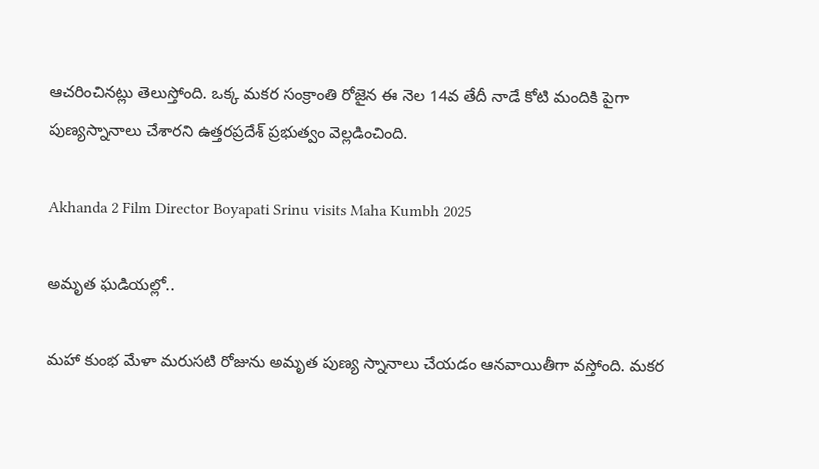ఆచరించినట్లు తెలుస్తోంది. ఒక్క మకర సంక్రాంతి రోజైన ఈ నెల 14వ తేదీ నాడే కోటి మందికి పైగా పుణ్యస్నానాలు చేశారని ఉత్తరప్రదేశ్ ప్రభుత్వం వెల్లడించింది.

Akhanda 2 Film Director Boyapati Srinu visits Maha Kumbh 2025

అమృత ఘడియల్లో..

మహా కుంభ మేళా మరుసటి రోజును అమృత పుణ్య స్నానాలు చేయడం ఆనవాయితీగా వస్తోంది. మకర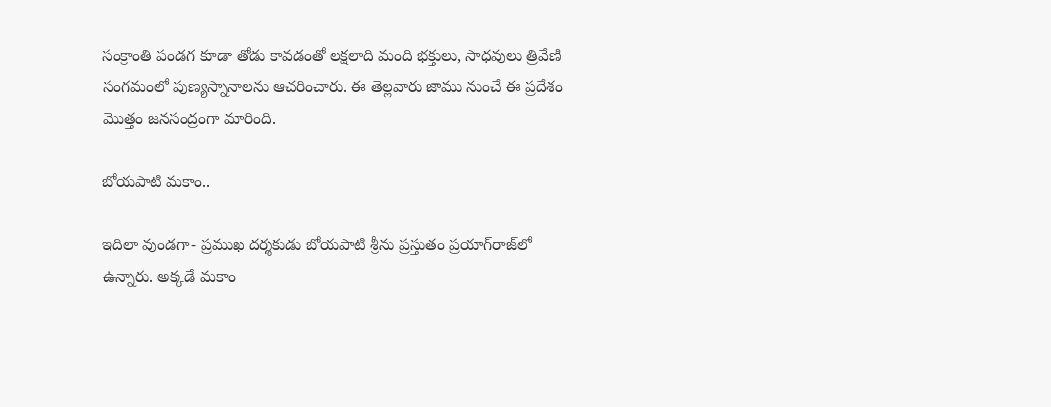సంక్రాంతి పండగ కూడా తోడు కావడంతో లక్షలాది మంది భక్తులు, సాధవులు త్రివేణి సంగమంలో పుణ్యస్నానాలను ఆచరించారు. ఈ తెల్లవారు జాము నుంచే ఈ ప్రదేశం మొత్తం జనసంద్రంగా మారింది.

బోయపాటి మకాం..

ఇదిలా వుండగా- ప్రముఖ దర్శకుడు బోయపాటి శ్రీను ప్రస్తుతం ప్రయాగ్‌రాజ్‌లో ఉన్నారు. అక్కడే మకాం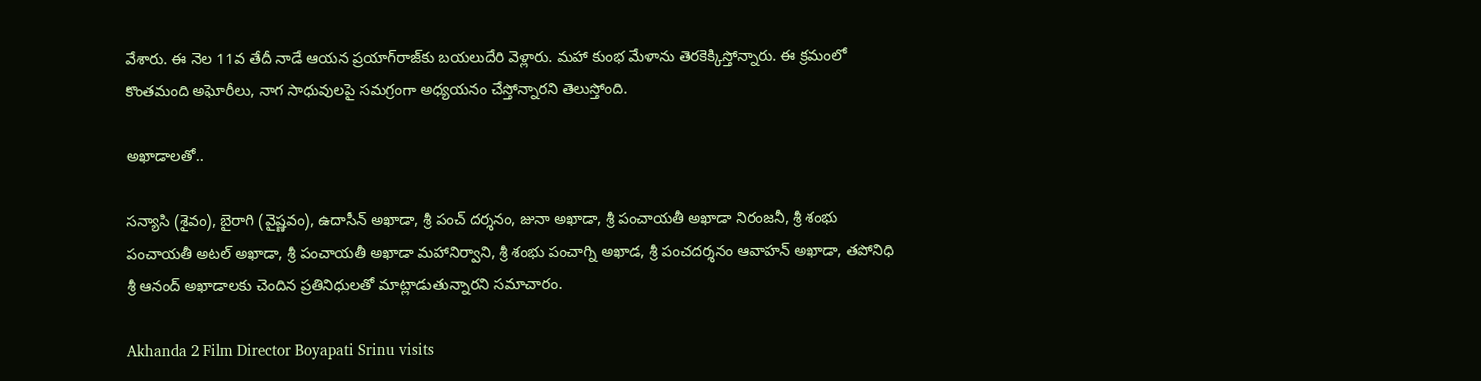వేశారు. ఈ నెల 11వ తేదీ నాడే ఆయన ప్రయాగ్‌రాజ్‌కు బయలుదేరి వెళ్లారు. మహా కుంభ మేళాను తెరకెక్కిస్తోన్నారు. ఈ క్రమంలో కొంతమంది అఘోరీలు, నాగ సాధువులపై సమగ్రంగా అధ్యయనం చేస్తోన్నారని తెలుస్తోంది.

అఖాడాలతో..

సన్యాసి (శైవం), బైరాగి (వైష్ణవం), ఉదాసీన్ అఖాడా, శ్రీ పంచ్ దర్శనం, జునా అఖాడా, శ్రీ పంచాయతీ అఖాడా నిరంజనీ, శ్రీ శంభు పంచాయతీ అటల్ అఖాడా, శ్రీ పంచాయతీ అఖాడా మహానిర్వాని, శ్రీ శంభు పంచాగ్ని అఖాడ, శ్రీ పంచదర్శనం ఆవాహన్ అఖాడా, తపోనిధి శ్రీ ఆనంద్ అఖాడాలకు చెందిన ప్రతినిధులతో మాట్లాడుతున్నారని సమాచారం.

Akhanda 2 Film Director Boyapati Srinu visits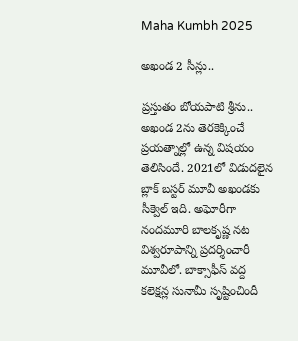Maha Kumbh 2025

అఖండ 2 సీన్లు..

ప్రస్తుతం బోయపాటి శ్రీను.. అఖండ 2ను తెరకెక్కించే ప్రయత్నాల్లో ఉన్న విషయం తెలిసిందే. 2021లో విడుదలైన బ్లాక్ బస్టర్ మూవీ అఖండకు సీక్వెల్ ఇది. అఘోరీగా నందమూరి బాలకృష్ణ నట విశ్వరూపాన్ని ప్రదర్శించారీ మూవీలో. బాక్సాఫీస్ వద్ద కలెక్షన్ల సునామీ సృష్టించిందీ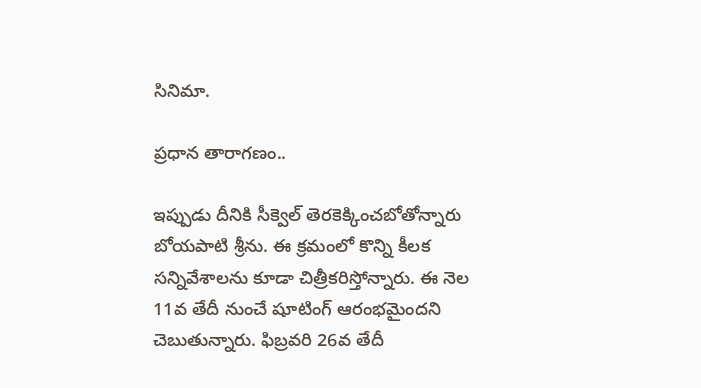సినిమా.

ప్రధాన తారాగణం..

ఇప్పుడు దీనికి సీక్వెల్ తెరకెక్కించబోతోన్నారు బోయపాటి శ్రీను. ఈ క్రమంలో కొన్ని కీలక సన్నివేశాలను కూడా చిత్రీకరిస్తోన్నారు. ఈ నెల 11వ తేదీ నుంచే షూటింగ్ ఆరంభమైందని చెబుతున్నారు. ఫిబ్రవరి 26వ తేదీ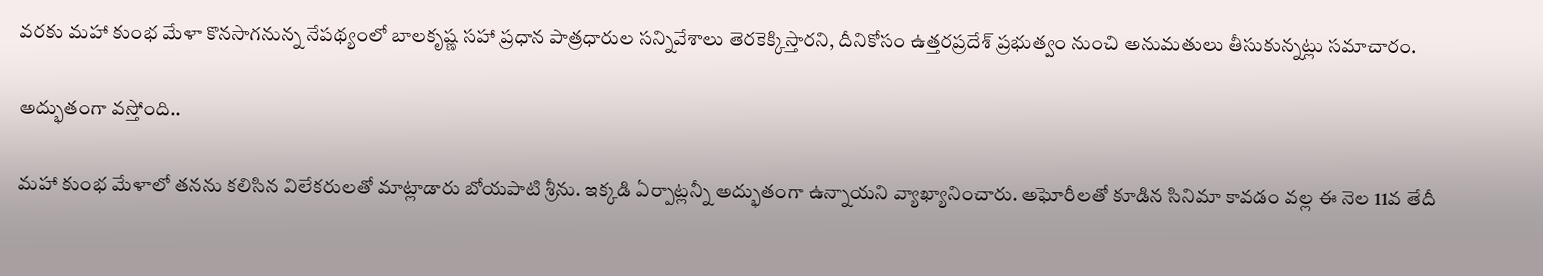వరకు మహా కుంభ మేళా కొనసాగనున్న నేపథ్యంలో బాలకృష్ణ సహా ప్రధాన పాత్రధారుల సన్నివేశాలు తెరకెక్కిస్తారని, దీనికోసం ఉత్తరప్రదేశ్ ప్రభుత్వం నుంచి అనుమతులు తీసుకున్నట్లు సమాచారం.

అద్భుతంగా వస్తోంది..

మహా కుంభ మేళాలో తనను కలిసిన విలేకరులతో మాట్లాడారు బోయపాటి శ్రీను. ఇక్కడి ఏర్పాట్లన్నీ అద్భుతంగా ఉన్నాయని వ్యాఖ్యానించారు. అఘోరీలతో కూడిన సినిమా కావడం వల్ల ఈ నెల 11వ తేదీ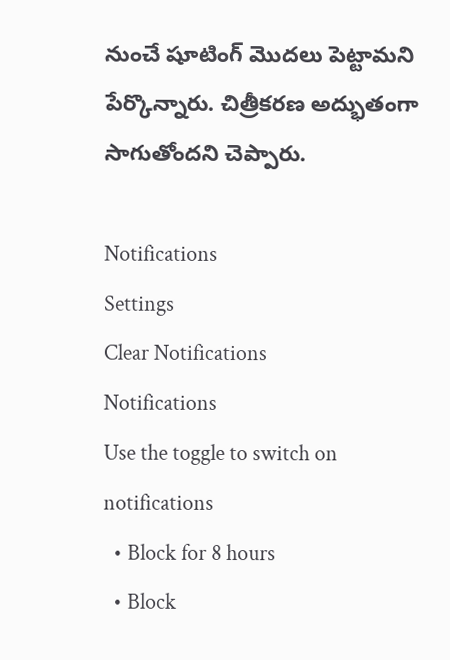నుంచే షూటింగ్ మొదలు పెట్టామని పేర్కొన్నారు. చిత్రీకరణ అద్భుతంగా సాగుతోందని చెప్పారు.

Notifications
Settings
Clear Notifications
Notifications
Use the toggle to switch on notifications
  • Block for 8 hours
  • Block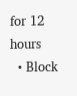for 12 hours
  • Block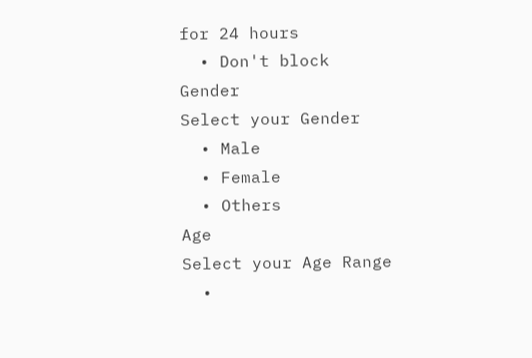for 24 hours
  • Don't block
Gender
Select your Gender
  • Male
  • Female
  • Others
Age
Select your Age Range
  •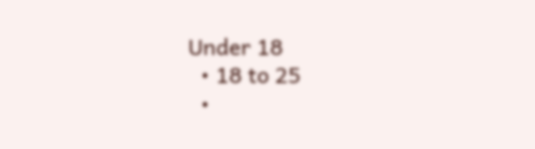Under 18
  • 18 to 25
  •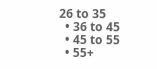26 to 35
  • 36 to 45
  • 45 to 55
  • 55+